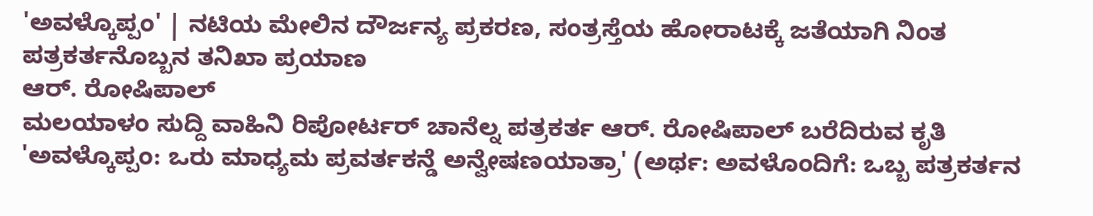'ಅವಳ್ಕೊಪ್ಪಂ' | ನಟಿಯ ಮೇಲಿನ ದೌರ್ಜನ್ಯ ಪ್ರಕರಣ, ಸಂತ್ರಸ್ತೆಯ ಹೋರಾಟಕ್ಕೆ ಜತೆಯಾಗಿ ನಿಂತ ಪತ್ರಕರ್ತನೊಬ್ಬನ ತನಿಖಾ ಪ್ರಯಾಣ
ಆರ್. ರೋಷಿಪಾಲ್
ಮಲಯಾಳಂ ಸುದ್ದಿ ವಾಹಿನಿ ರಿಪೋರ್ಟರ್ ಚಾನೆಲ್ನ ಪತ್ರಕರ್ತ ಆರ್. ರೋಷಿಪಾಲ್ ಬರೆದಿರುವ ಕೃತಿ 'ಅವಳ್ಕೊಪ್ಪಂ: ಒರು ಮಾಧ್ಯಮ ಪ್ರವರ್ತಕನ್ಡೆ ಅನ್ವೇಷಣಯಾತ್ರಾ' (ಅರ್ಥ: ಅವಳೊಂದಿಗೆ: ಒಬ್ಬ ಪತ್ರಕರ್ತನ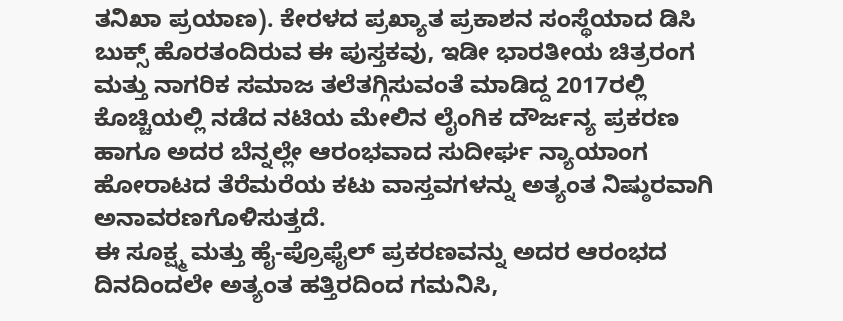ತನಿಖಾ ಪ್ರಯಾಣ). ಕೇರಳದ ಪ್ರಖ್ಯಾತ ಪ್ರಕಾಶನ ಸಂಸ್ಥೆಯಾದ ಡಿಸಿ ಬುಕ್ಸ್ ಹೊರತಂದಿರುವ ಈ ಪುಸ್ತಕವು, ಇಡೀ ಭಾರತೀಯ ಚಿತ್ರರಂಗ ಮತ್ತು ನಾಗರಿಕ ಸಮಾಜ ತಲೆತಗ್ಗಿಸುವಂತೆ ಮಾಡಿದ್ದ 2017ರಲ್ಲಿ ಕೊಚ್ಚಿಯಲ್ಲಿ ನಡೆದ ನಟಿಯ ಮೇಲಿನ ಲೈಂಗಿಕ ದೌರ್ಜನ್ಯ ಪ್ರಕರಣ ಹಾಗೂ ಅದರ ಬೆನ್ನಲ್ಲೇ ಆರಂಭವಾದ ಸುದೀರ್ಘ ನ್ಯಾಯಾಂಗ ಹೋರಾಟದ ತೆರೆಮರೆಯ ಕಟು ವಾಸ್ತವಗಳನ್ನು ಅತ್ಯಂತ ನಿಷ್ಠುರವಾಗಿ ಅನಾವರಣಗೊಳಿಸುತ್ತದೆ.
ಈ ಸೂಕ್ಷ್ಮ ಮತ್ತು ಹೈ-ಪ್ರೊಫೈಲ್ ಪ್ರಕರಣವನ್ನು ಅದರ ಆರಂಭದ ದಿನದಿಂದಲೇ ಅತ್ಯಂತ ಹತ್ತಿರದಿಂದ ಗಮನಿಸಿ,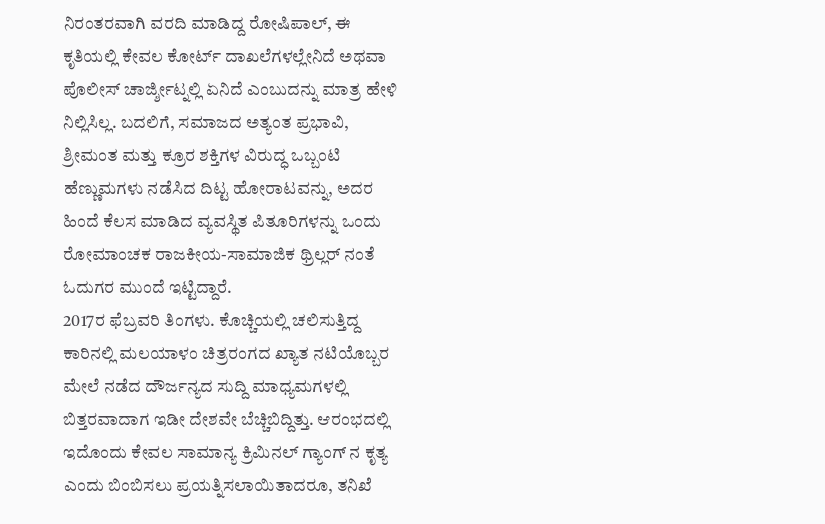ನಿರಂತರವಾಗಿ ವರದಿ ಮಾಡಿದ್ದ ರೋಷಿಪಾಲ್, ಈ ಕೃತಿಯಲ್ಲಿ ಕೇವಲ ಕೋರ್ಟ್ ದಾಖಲೆಗಳಲ್ಲೇನಿದೆ ಅಥವಾ ಪೊಲೀಸ್ ಚಾರ್ಜ್ಶೀಟ್ನಲ್ಲಿ ಏನಿದೆ ಎಂಬುದನ್ನು ಮಾತ್ರ ಹೇಳಿ ನಿಲ್ಲಿಸಿಲ್ಲ. ಬದಲಿಗೆ, ಸಮಾಜದ ಅತ್ಯಂತ ಪ್ರಭಾವಿ, ಶ್ರೀಮಂತ ಮತ್ತು ಕ್ರೂರ ಶಕ್ತಿಗಳ ವಿರುದ್ಧ ಒಬ್ಬಂಟಿ ಹೆಣ್ಣುಮಗಳು ನಡೆಸಿದ ದಿಟ್ಟ ಹೋರಾಟವನ್ನು, ಅದರ ಹಿಂದೆ ಕೆಲಸ ಮಾಡಿದ ವ್ಯವಸ್ಥಿತ ಪಿತೂರಿಗಳನ್ನು ಒಂದು ರೋಮಾಂಚಕ ರಾಜಕೀಯ-ಸಾಮಾಜಿಕ ಥ್ರಿಲ್ಲರ್ ನಂತೆ ಓದುಗರ ಮುಂದೆ ಇಟ್ಟಿದ್ದಾರೆ.
2017ರ ಫೆಬ್ರವರಿ ತಿಂಗಳು. ಕೊಚ್ಚಿಯಲ್ಲಿ ಚಲಿಸುತ್ತಿದ್ದ ಕಾರಿನಲ್ಲಿ ಮಲಯಾಳಂ ಚಿತ್ರರಂಗದ ಖ್ಯಾತ ನಟಿಯೊಬ್ಬರ ಮೇಲೆ ನಡೆದ ದೌರ್ಜನ್ಯದ ಸುದ್ದಿ ಮಾಧ್ಯಮಗಳಲ್ಲಿ ಬಿತ್ತರವಾದಾಗ ಇಡೀ ದೇಶವೇ ಬೆಚ್ಚಿಬಿದ್ದಿತ್ತು. ಆರಂಭದಲ್ಲಿ ಇದೊಂದು ಕೇವಲ ಸಾಮಾನ್ಯ ಕ್ರಿಮಿನಲ್ ಗ್ಯಾಂಗ್ ನ ಕೃತ್ಯ ಎಂದು ಬಿಂಬಿಸಲು ಪ್ರಯತ್ನಿಸಲಾಯಿತಾದರೂ, ತನಿಖೆ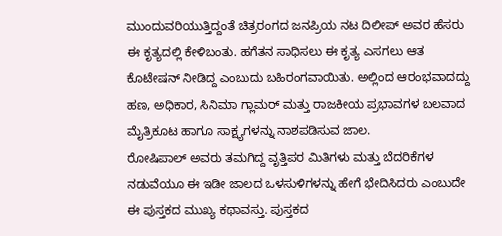ಮುಂದುವರಿಯುತ್ತಿದ್ದಂತೆ ಚಿತ್ರರಂಗದ ಜನಪ್ರಿಯ ನಟ ದಿಲೀಪ್ ಅವರ ಹೆಸರು ಈ ಕೃತ್ಯದಲ್ಲಿ ಕೇಳಿಬಂತು. ಹಗೆತನ ಸಾಧಿಸಲು ಈ ಕೃತ್ಯ ಎಸಗಲು ಆತ ಕೊಟೇಷನ್ ನೀಡಿದ್ದ ಎಂಬುದು ಬಹಿರಂಗವಾಯಿತು. ಅಲ್ಲಿಂದ ಆರಂಭವಾದದ್ದು ಹಣ, ಅಧಿಕಾರ, ಸಿನಿಮಾ ಗ್ಲಾಮರ್ ಮತ್ತು ರಾಜಕೀಯ ಪ್ರಭಾವಗಳ ಬಲವಾದ ಮೈತ್ರಿಕೂಟ ಹಾಗೂ ಸಾಕ್ಷ್ಯಗಳನ್ನು ನಾಶಪಡಿಸುವ ಜಾಲ.
ರೋಷಿಪಾಲ್ ಅವರು ತಮಗಿದ್ದ ವೃತ್ತಿಪರ ಮಿತಿಗಳು ಮತ್ತು ಬೆದರಿಕೆಗಳ ನಡುವೆಯೂ ಈ ಇಡೀ ಜಾಲದ ಒಳಸುಳಿಗಳನ್ನು ಹೇಗೆ ಭೇದಿಸಿದರು ಎಂಬುದೇ ಈ ಪುಸ್ತಕದ ಮುಖ್ಯ ಕಥಾವಸ್ತು. ಪುಸ್ತಕದ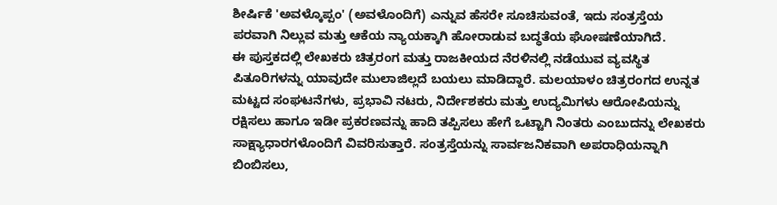ಶೀರ್ಷಿಕೆ 'ಅವಳ್ಕೊಪ್ಪಂ' (ಅವಳೊಂದಿಗೆ) ಎನ್ನುವ ಹೆಸರೇ ಸೂಚಿಸುವಂತೆ, ಇದು ಸಂತ್ರಸ್ತೆಯ ಪರವಾಗಿ ನಿಲ್ಲುವ ಮತ್ತು ಆಕೆಯ ನ್ಯಾಯಕ್ಕಾಗಿ ಹೋರಾಡುವ ಬದ್ಧತೆಯ ಘೋಷಣೆಯಾಗಿದೆ.
ಈ ಪುಸ್ತಕದಲ್ಲಿ ಲೇಖಕರು ಚಿತ್ರರಂಗ ಮತ್ತು ರಾಜಕೀಯದ ನೆರಳಿನಲ್ಲಿ ನಡೆಯುವ ವ್ಯವಸ್ಥಿತ ಪಿತೂರಿಗಳನ್ನು ಯಾವುದೇ ಮುಲಾಜಿಲ್ಲದೆ ಬಯಲು ಮಾಡಿದ್ದಾರೆ. ಮಲಯಾಳಂ ಚಿತ್ರರಂಗದ ಉನ್ನತ ಮಟ್ಟದ ಸಂಘಟನೆಗಳು, ಪ್ರಭಾವಿ ನಟರು, ನಿರ್ದೇಶಕರು ಮತ್ತು ಉದ್ಯಮಿಗಳು ಆರೋಪಿಯನ್ನು ರಕ್ಷಿಸಲು ಹಾಗೂ ಇಡೀ ಪ್ರಕರಣವನ್ನು ಹಾದಿ ತಪ್ಪಿಸಲು ಹೇಗೆ ಒಟ್ಟಾಗಿ ನಿಂತರು ಎಂಬುದನ್ನು ಲೇಖಕರು ಸಾಕ್ಷ್ಯಾಧಾರಗಳೊಂದಿಗೆ ವಿವರಿಸುತ್ತಾರೆ. ಸಂತ್ರಸ್ತೆಯನ್ನು ಸಾರ್ವಜನಿಕವಾಗಿ ಅಪರಾಧಿಯನ್ನಾಗಿ ಬಿಂಬಿಸಲು,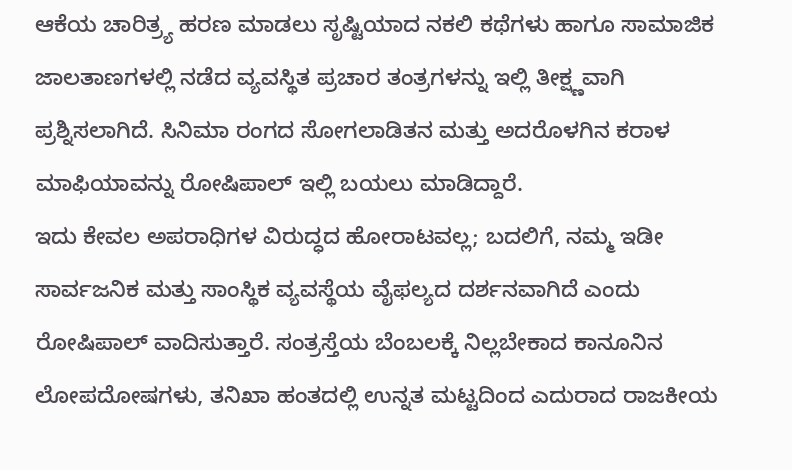ಆಕೆಯ ಚಾರಿತ್ರ್ಯ ಹರಣ ಮಾಡಲು ಸೃಷ್ಟಿಯಾದ ನಕಲಿ ಕಥೆಗಳು ಹಾಗೂ ಸಾಮಾಜಿಕ ಜಾಲತಾಣಗಳಲ್ಲಿ ನಡೆದ ವ್ಯವಸ್ಥಿತ ಪ್ರಚಾರ ತಂತ್ರಗಳನ್ನು ಇಲ್ಲಿ ತೀಕ್ಷ್ಣವಾಗಿ ಪ್ರಶ್ನಿಸಲಾಗಿದೆ. ಸಿನಿಮಾ ರಂಗದ ಸೋಗಲಾಡಿತನ ಮತ್ತು ಅದರೊಳಗಿನ ಕರಾಳ ಮಾಫಿಯಾವನ್ನು ರೋಷಿಪಾಲ್ ಇಲ್ಲಿ ಬಯಲು ಮಾಡಿದ್ದಾರೆ.
ಇದು ಕೇವಲ ಅಪರಾಧಿಗಳ ವಿರುದ್ಧದ ಹೋರಾಟವಲ್ಲ; ಬದಲಿಗೆ, ನಮ್ಮ ಇಡೀ ಸಾರ್ವಜನಿಕ ಮತ್ತು ಸಾಂಸ್ಥಿಕ ವ್ಯವಸ್ಥೆಯ ವೈಫಲ್ಯದ ದರ್ಶನವಾಗಿದೆ ಎಂದು ರೋಷಿಪಾಲ್ ವಾದಿಸುತ್ತಾರೆ. ಸಂತ್ರಸ್ತೆಯ ಬೆಂಬಲಕ್ಕೆ ನಿಲ್ಲಬೇಕಾದ ಕಾನೂನಿನ ಲೋಪದೋಷಗಳು, ತನಿಖಾ ಹಂತದಲ್ಲಿ ಉನ್ನತ ಮಟ್ಟದಿಂದ ಎದುರಾದ ರಾಜಕೀಯ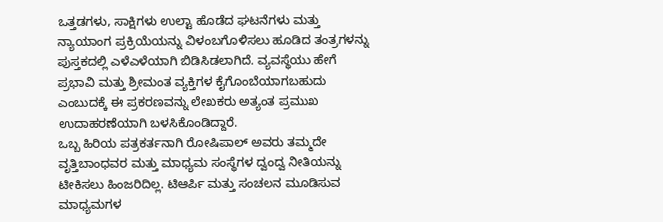ಒತ್ತಡಗಳು, ಸಾಕ್ಷಿಗಳು ಉಲ್ಟಾ ಹೊಡೆದ ಘಟನೆಗಳು ಮತ್ತು ನ್ಯಾಯಾಂಗ ಪ್ರಕ್ರಿಯೆಯನ್ನು ವಿಳಂಬಗೊಳಿಸಲು ಹೂಡಿದ ತಂತ್ರಗಳನ್ನು ಪುಸ್ತಕದಲ್ಲಿ ಎಳೆಎಳೆಯಾಗಿ ಬಿಡಿಸಿಡಲಾಗಿದೆ. ವ್ಯವಸ್ಥೆಯು ಹೇಗೆ ಪ್ರಭಾವಿ ಮತ್ತು ಶ್ರೀಮಂತ ವ್ಯಕ್ತಿಗಳ ಕೈಗೊಂಬೆಯಾಗಬಹುದು ಎಂಬುದಕ್ಕೆ ಈ ಪ್ರಕರಣವನ್ನು ಲೇಖಕರು ಅತ್ಯಂತ ಪ್ರಮುಖ ಉದಾಹರಣೆಯಾಗಿ ಬಳಸಿಕೊಂಡಿದ್ದಾರೆ.
ಒಬ್ಬ ಹಿರಿಯ ಪತ್ರಕರ್ತನಾಗಿ ರೋಷಿಪಾಲ್ ಅವರು ತಮ್ಮದೇ ವೃತ್ತಿಬಾಂಧವರ ಮತ್ತು ಮಾಧ್ಯಮ ಸಂಸ್ಥೆಗಳ ದ್ವಂದ್ವ ನೀತಿಯನ್ನು ಟೀಕಿಸಲು ಹಿಂಜರಿದಿಲ್ಲ. ಟಿಆರ್ಪಿ ಮತ್ತು ಸಂಚಲನ ಮೂಡಿಸುವ ಮಾಧ್ಯಮಗಳ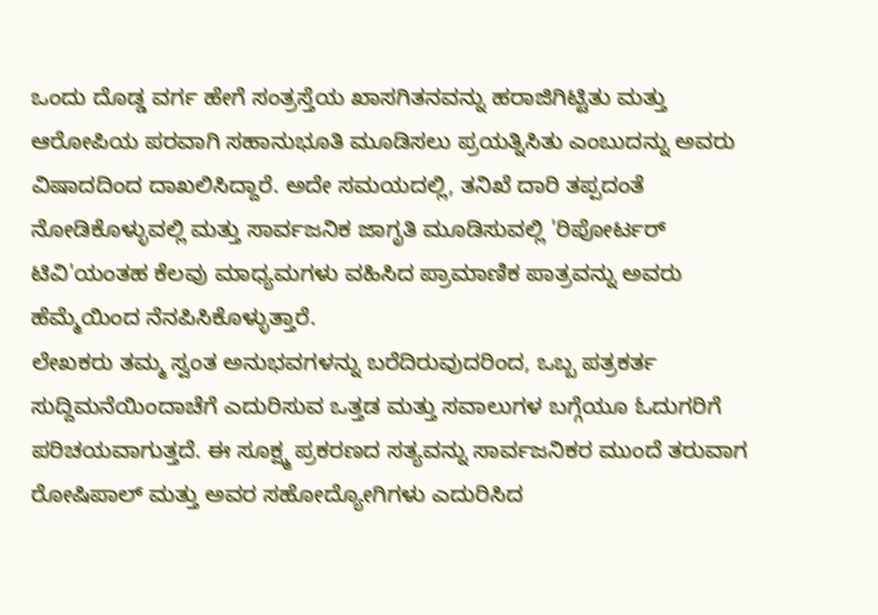ಒಂದು ದೊಡ್ಡ ವರ್ಗ ಹೇಗೆ ಸಂತ್ರಸ್ತೆಯ ಖಾಸಗಿತನವನ್ನು ಹರಾಜಿಗಿಟ್ಟಿತು ಮತ್ತು ಆರೋಪಿಯ ಪರವಾಗಿ ಸಹಾನುಭೂತಿ ಮೂಡಿಸಲು ಪ್ರಯತ್ನಿಸಿತು ಎಂಬುದನ್ನು ಅವರು ವಿಷಾದದಿಂದ ದಾಖಲಿಸಿದ್ದಾರೆ. ಅದೇ ಸಮಯದಲ್ಲಿ, ತನಿಖೆ ದಾರಿ ತಪ್ಪದಂತೆ ನೋಡಿಕೊಳ್ಳುವಲ್ಲಿ ಮತ್ತು ಸಾರ್ವಜನಿಕ ಜಾಗೃತಿ ಮೂಡಿಸುವಲ್ಲಿ 'ರಿಪೋರ್ಟರ್ ಟಿವಿ'ಯಂತಹ ಕೆಲವು ಮಾಧ್ಯಮಗಳು ವಹಿಸಿದ ಪ್ರಾಮಾಣಿಕ ಪಾತ್ರವನ್ನು ಅವರು ಹೆಮ್ಮೆಯಿಂದ ನೆನಪಿಸಿಕೊಳ್ಳುತ್ತಾರೆ.
ಲೇಖಕರು ತಮ್ಮ ಸ್ವಂತ ಅನುಭವಗಳನ್ನು ಬರೆದಿರುವುದರಿಂದ, ಒಬ್ಬ ಪತ್ರಕರ್ತ ಸುದ್ದಿಮನೆಯಿಂದಾಚೆಗೆ ಎದುರಿಸುವ ಒತ್ತಡ ಮತ್ತು ಸವಾಲುಗಳ ಬಗ್ಗೆಯೂ ಓದುಗರಿಗೆ ಪರಿಚಯವಾಗುತ್ತದೆ. ಈ ಸೂಕ್ಷ್ಮ ಪ್ರಕರಣದ ಸತ್ಯವನ್ನು ಸಾರ್ವಜನಿಕರ ಮುಂದೆ ತರುವಾಗ ರೋಷಿಪಾಲ್ ಮತ್ತು ಅವರ ಸಹೋದ್ಯೋಗಿಗಳು ಎದುರಿಸಿದ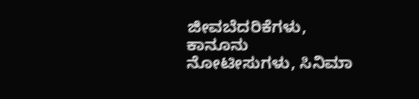ಜೀವಬೆದರಿಕೆಗಳು, ಕಾನೂನು ನೋಟೀಸುಗಳು, ಸಿನಿಮಾ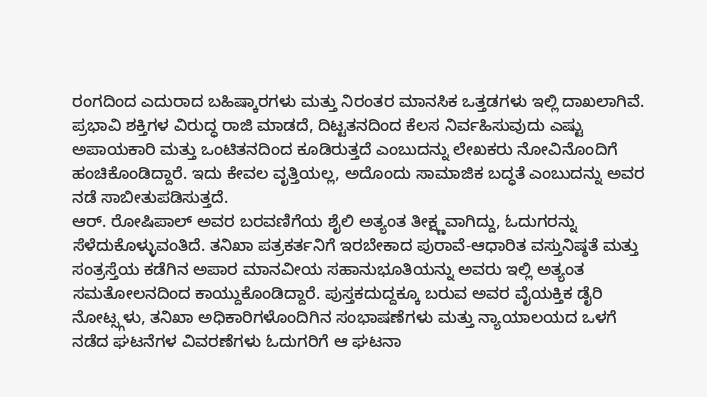ರಂಗದಿಂದ ಎದುರಾದ ಬಹಿಷ್ಕಾರಗಳು ಮತ್ತು ನಿರಂತರ ಮಾನಸಿಕ ಒತ್ತಡಗಳು ಇಲ್ಲಿ ದಾಖಲಾಗಿವೆ. ಪ್ರಭಾವಿ ಶಕ್ತಿಗಳ ವಿರುದ್ಧ ರಾಜಿ ಮಾಡದೆ, ದಿಟ್ಟತನದಿಂದ ಕೆಲಸ ನಿರ್ವಹಿಸುವುದು ಎಷ್ಟು ಅಪಾಯಕಾರಿ ಮತ್ತು ಒಂಟಿತನದಿಂದ ಕೂಡಿರುತ್ತದೆ ಎಂಬುದನ್ನು ಲೇಖಕರು ನೋವಿನೊಂದಿಗೆ ಹಂಚಿಕೊಂಡಿದ್ದಾರೆ. ಇದು ಕೇವಲ ವೃತ್ತಿಯಲ್ಲ, ಅದೊಂದು ಸಾಮಾಜಿಕ ಬದ್ಧತೆ ಎಂಬುದನ್ನು ಅವರ ನಡೆ ಸಾಬೀತುಪಡಿಸುತ್ತದೆ.
ಆರ್. ರೋಷಿಪಾಲ್ ಅವರ ಬರವಣಿಗೆಯ ಶೈಲಿ ಅತ್ಯಂತ ತೀಕ್ಷ್ಣವಾಗಿದ್ದು, ಓದುಗರನ್ನು ಸೆಳೆದುಕೊಳ್ಳುವಂತಿದೆ. ತನಿಖಾ ಪತ್ರಕರ್ತನಿಗೆ ಇರಬೇಕಾದ ಪುರಾವೆ-ಆಧಾರಿತ ವಸ್ತುನಿಷ್ಠತೆ ಮತ್ತು ಸಂತ್ರಸ್ತೆಯ ಕಡೆಗಿನ ಅಪಾರ ಮಾನವೀಯ ಸಹಾನುಭೂತಿಯನ್ನು ಅವರು ಇಲ್ಲಿ ಅತ್ಯಂತ ಸಮತೋಲನದಿಂದ ಕಾಯ್ದುಕೊಂಡಿದ್ದಾರೆ. ಪುಸ್ತಕದುದ್ದಕ್ಕೂ ಬರುವ ಅವರ ವೈಯಕ್ತಿಕ ಡೈರಿ ನೋಟ್ಸ್ಗಳು, ತನಿಖಾ ಅಧಿಕಾರಿಗಳೊಂದಿಗಿನ ಸಂಭಾಷಣೆಗಳು ಮತ್ತು ನ್ಯಾಯಾಲಯದ ಒಳಗೆ ನಡೆದ ಘಟನೆಗಳ ವಿವರಣೆಗಳು ಓದುಗರಿಗೆ ಆ ಘಟನಾ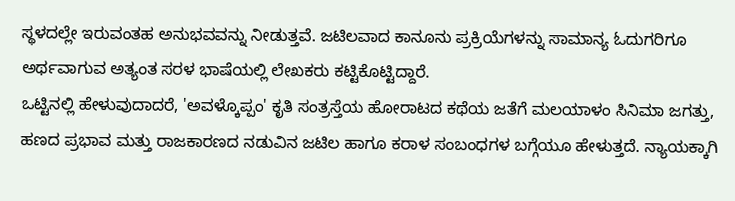ಸ್ಥಳದಲ್ಲೇ ಇರುವಂತಹ ಅನುಭವವನ್ನು ನೀಡುತ್ತವೆ. ಜಟಿಲವಾದ ಕಾನೂನು ಪ್ರಕ್ರಿಯೆಗಳನ್ನು ಸಾಮಾನ್ಯ ಓದುಗರಿಗೂ ಅರ್ಥವಾಗುವ ಅತ್ಯಂತ ಸರಳ ಭಾಷೆಯಲ್ಲಿ ಲೇಖಕರು ಕಟ್ಟಿಕೊಟ್ಟಿದ್ದಾರೆ.
ಒಟ್ಟಿನಲ್ಲಿ ಹೇಳುವುದಾದರೆ, 'ಅವಳ್ಕೊಪ್ಪಂ' ಕೃತಿ ಸಂತ್ರಸ್ತೆಯ ಹೋರಾಟದ ಕಥೆಯ ಜತೆಗೆ ಮಲಯಾಳಂ ಸಿನಿಮಾ ಜಗತ್ತು, ಹಣದ ಪ್ರಭಾವ ಮತ್ತು ರಾಜಕಾರಣದ ನಡುವಿನ ಜಟಿಲ ಹಾಗೂ ಕರಾಳ ಸಂಬಂಧಗಳ ಬಗ್ಗೆಯೂ ಹೇಳುತ್ತದೆ. ನ್ಯಾಯಕ್ಕಾಗಿ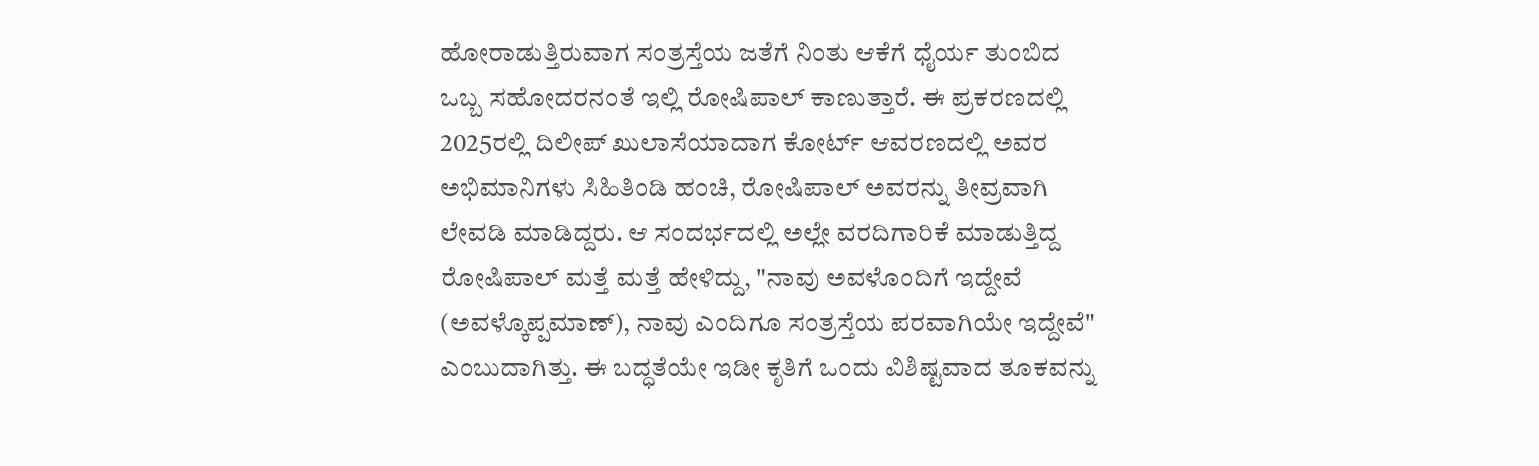ಹೋರಾಡುತ್ತಿರುವಾಗ ಸಂತ್ರಸ್ತೆಯ ಜತೆಗೆ ನಿಂತು ಆಕೆಗೆ ಧೈರ್ಯ ತುಂಬಿದ ಒಬ್ಬ ಸಹೋದರನಂತೆ ಇಲ್ಲಿ ರೋಷಿಪಾಲ್ ಕಾಣುತ್ತಾರೆ. ಈ ಪ್ರಕರಣದಲ್ಲಿ 2025ರಲ್ಲಿ ದಿಲೀಪ್ ಖುಲಾಸೆಯಾದಾಗ ಕೋರ್ಟ್ ಆವರಣದಲ್ಲಿ ಅವರ ಅಭಿಮಾನಿಗಳು ಸಿಹಿತಿಂಡಿ ಹಂಚಿ, ರೋಷಿಪಾಲ್ ಅವರನ್ನು ತೀವ್ರವಾಗಿ ಲೇವಡಿ ಮಾಡಿದ್ದರು. ಆ ಸಂದರ್ಭದಲ್ಲಿ ಅಲ್ಲೇ ವರದಿಗಾರಿಕೆ ಮಾಡುತ್ತಿದ್ದ ರೋಷಿಪಾಲ್ ಮತ್ತೆ ಮತ್ತೆ ಹೇಳಿದ್ದು, "ನಾವು ಅವಳೊಂದಿಗೆ ಇದ್ದೇವೆ (ಅವಳ್ಕೊಪ್ಪಮಾಣ್), ನಾವು ಎಂದಿಗೂ ಸಂತ್ರಸ್ತೆಯ ಪರವಾಗಿಯೇ ಇದ್ದೇವೆ" ಎಂಬುದಾಗಿತ್ತು. ಈ ಬದ್ಧತೆಯೇ ಇಡೀ ಕೃತಿಗೆ ಒಂದು ವಿಶಿಷ್ಟವಾದ ತೂಕವನ್ನು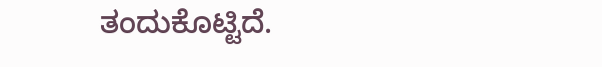ತಂದುಕೊಟ್ಟಿದೆ.